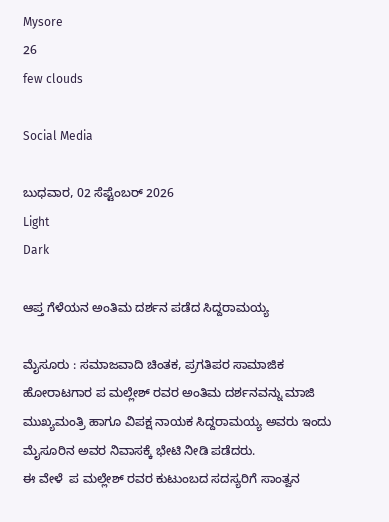Mysore
26
few clouds

Social Media

ಬುಧವಾರ, 02 ಸೆಪ್ಟೆಂಬರ್ 2026
Light
Dark

ಆಪ್ತ ಗೆಳೆಯನ ಅಂತಿಮ ದರ್ಶನ ಪಡೆದ ಸಿದ್ದರಾಮಯ್ಯ

ಮೈಸೂರು : ಸಮಾಜವಾದಿ ಚಿಂತಕ, ಪ್ರಗತಿಪರ ಸಾಮಾಜಿಕ ಹೋರಾಟಗಾರ ಪ ಮಲ್ಲೇಶ್‌ ರವರ ಅಂತಿಮ ದರ್ಶನವನ್ನು ಮಾಜಿ ಮುಖ್ಯಮಂತ್ರಿ ಹಾಗೂ ವಿಪಕ್ಷ ನಾಯಕ ಸಿದ್ದರಾಮಯ್ಯ ಅವರು ಇಂದು ಮೈಸೂರಿನ ಅವರ ನಿವಾಸಕ್ಕೆ ಭೇಟಿ ನೀಡಿ ಪಡೆದರು.
ಈ ವೇಳೆ  ಪ ಮಲ್ಲೇಶ್‌ ರವರ ಕುಟುಂಬದ ಸದಸ್ಯರಿಗೆ ಸಾಂತ್ವನ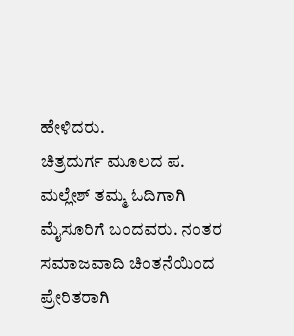ಹೇಳಿದರು.
ಚಿತ್ರದುರ್ಗ ಮೂಲದ ಪ. ಮಲ್ಲೇಶ್‌ ತಮ್ಮ ಓದಿಗಾಗಿ ಮೈಸೂರಿಗೆ ಬಂದವರು. ನಂತರ  ಸಮಾಜವಾದಿ ಚಿಂತನೆಯಿಂದ ಪ್ರೇರಿತರಾಗಿ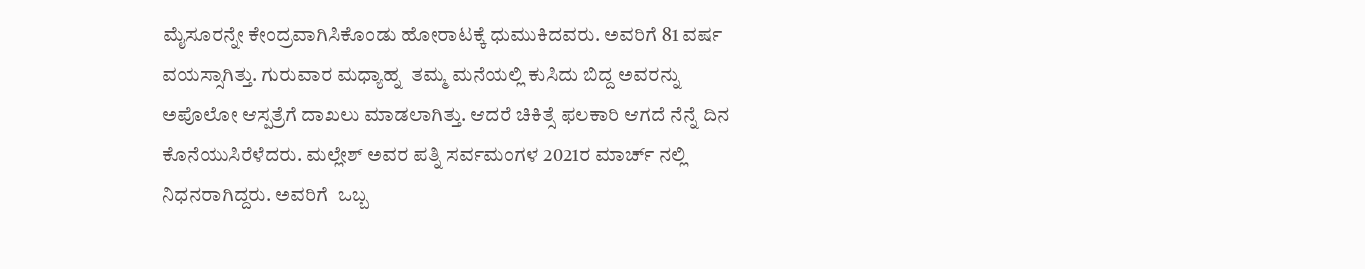ಮೈಸೂರನ್ನೇ ಕೇಂದ್ರವಾಗಿಸಿಕೊಂಡು ಹೋರಾಟಕ್ಕೆ ಧುಮುಕಿದವರು. ಅವರಿಗೆ 81 ವರ್ಷ ವಯಸ್ಸಾಗಿತ್ತು. ಗುರುವಾರ ಮಧ್ಯಾಹ್ನ  ತಮ್ಮ ಮನೆಯಲ್ಲಿ ಕುಸಿದು ಬಿದ್ದ ಅವರನ್ನು  ಅಪೊಲೋ ಆಸ್ಪತ್ರೆಗೆ ದಾಖಲು ಮಾಡಲಾಗಿತ್ತು. ಆದರೆ ಚಿಕಿತ್ಸೆ ಫಲಕಾರಿ ಆಗದೆ ನೆನ್ನೆ ದಿನ ಕೊನೆಯುಸಿರೆಳೆದರು. ಮಲ್ಲೇಶ್ ಅವರ ಪತ್ನಿ ಸರ್ವಮಂಗಳ 2021ರ ಮಾರ್ಚ್‌ ನಲ್ಲಿ ನಿಧನರಾಗಿದ್ದರು. ಅವರಿಗೆ  ಒಬ್ಬ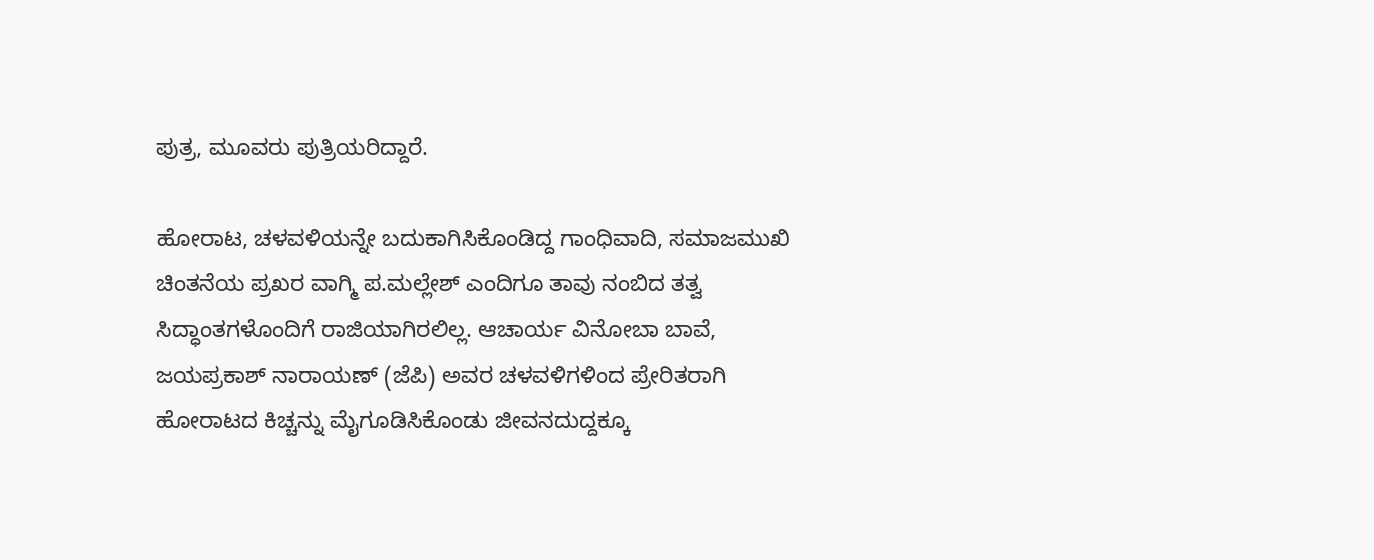ಪುತ್ರ, ಮೂವರು ಪುತ್ರಿಯರಿದ್ದಾರೆ.

ಹೋರಾಟ, ಚಳವಳಿಯನ್ನೇ ಬದುಕಾಗಿಸಿಕೊಂಡಿದ್ದ ಗಾಂಧಿವಾದಿ, ಸಮಾಜಮುಖಿ ಚಿಂತನೆಯ ಪ್ರಖರ ವಾಗ್ಮಿ ಪ.ಮಲ್ಲೇಶ್ ಎಂದಿಗೂ ತಾವು ನಂಬಿದ ತತ್ವ ಸಿದ್ಧಾಂತಗಳೊಂದಿಗೆ ರಾಜಿಯಾಗಿರಲಿಲ್ಲ. ಆಚಾರ್ಯ ವಿನೋಬಾ ಬಾವೆ, ಜಯಪ್ರಕಾಶ್ ನಾರಾಯಣ್ (ಜೆಪಿ) ಅವರ ಚಳವಳಿಗಳಿಂದ ಪ್ರೇರಿತರಾಗಿ ಹೋರಾಟದ ಕಿಚ್ಚನ್ನು ಮೈಗೂಡಿಸಿಕೊಂಡು ಜೀವನದುದ್ದಕ್ಕೂ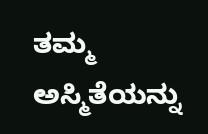ತಮ್ಮ ಅಸ್ಮಿತೆಯನ್ನು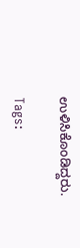ಉಳಿಸಿಕೊಂಡಿದ್ದರು.

Tags: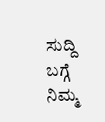ಸುದ್ದಿ ಬಗ್ಗೆ ನಿಮ್ಮ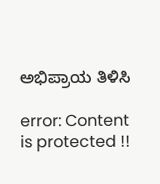ಅಭಿಪ್ರಾಯ ತಿಳಿಸಿ

error: Content is protected !!